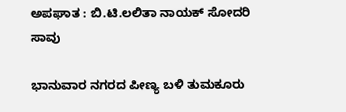ಅಪಘಾತ : ಬಿ.ಟಿ.ಲಲಿತಾ ನಾಯಕ್ ಸೋದರಿ ಸಾವು

ಭಾನುವಾರ ನಗರದ ಪೀಣ್ಯ ಬಳಿ ತುಮಕೂರು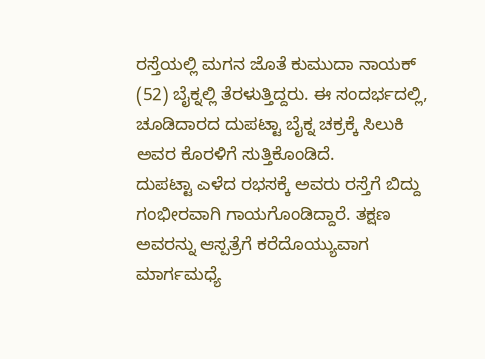ರಸ್ತೆಯಲ್ಲಿ ಮಗನ ಜೊತೆ ಕುಮುದಾ ನಾಯಕ್ (52) ಬೈಕ್ನಲ್ಲಿ ತೆರಳುತ್ತಿದ್ದರು. ಈ ಸಂದರ್ಭದಲ್ಲಿ, ಚೂಡಿದಾರದ ದುಪಟ್ಟಾ ಬೈಕ್ನ ಚಕ್ರಕ್ಕೆ ಸಿಲುಕಿ ಅವರ ಕೊರಳಿಗೆ ಸುತ್ತಿಕೊಂಡಿದೆ.
ದುಪಟ್ಟಾ ಎಳೆದ ರಭಸಕ್ಕೆ ಅವರು ರಸ್ತೆಗೆ ಬಿದ್ದು ಗಂಭೀರವಾಗಿ ಗಾಯಗೊಂಡಿದ್ದಾರೆ. ತಕ್ಷಣ ಅವರನ್ನು ಆಸ್ಪತ್ರೆಗೆ ಕರೆದೊಯ್ಯುವಾಗ ಮಾರ್ಗಮಧ್ಯೆ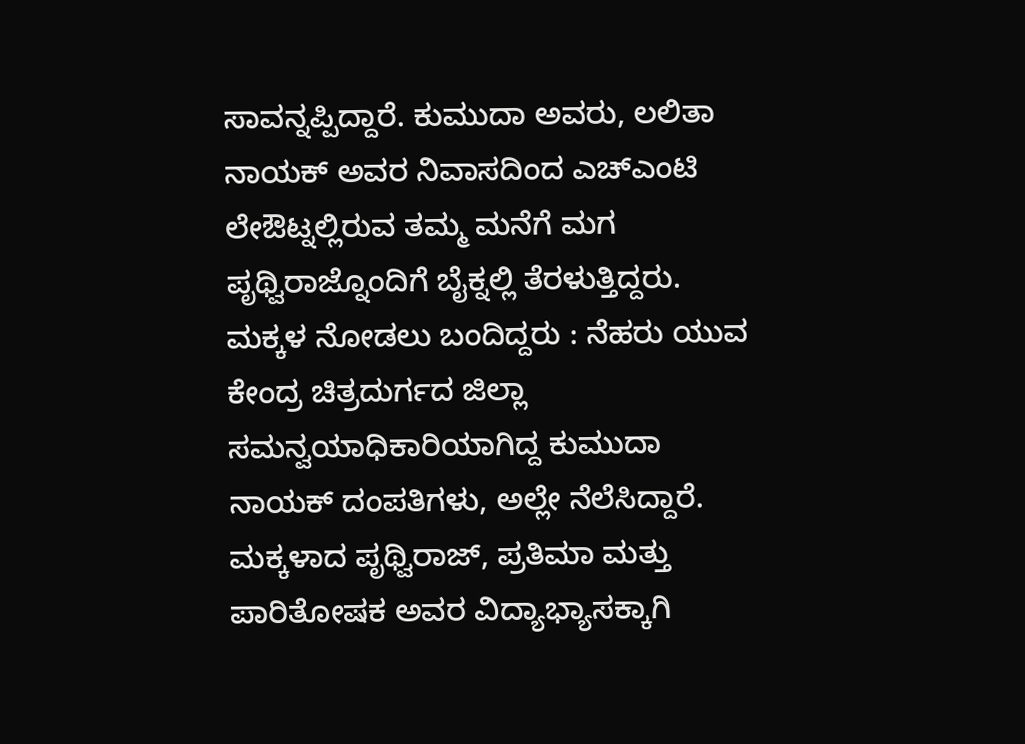ಸಾವನ್ನಪ್ಪಿದ್ದಾರೆ. ಕುಮುದಾ ಅವರು, ಲಲಿತಾ ನಾಯಕ್ ಅವರ ನಿವಾಸದಿಂದ ಎಚ್ಎಂಟಿ ಲೇಔಟ್ನಲ್ಲಿರುವ ತಮ್ಮ ಮನೆಗೆ ಮಗ ಪೃಥ್ವಿರಾಜ್ನೊಂದಿಗೆ ಬೈಕ್ನಲ್ಲಿ ತೆರಳುತ್ತಿದ್ದರು.
ಮಕ್ಕಳ ನೋಡಲು ಬಂದಿದ್ದರು : ನೆಹರು ಯುವ ಕೇಂದ್ರ ಚಿತ್ರದುರ್ಗದ ಜಿಲ್ಲಾ ಸಮನ್ವಯಾಧಿಕಾರಿಯಾಗಿದ್ದ ಕುಮುದಾ ನಾಯಕ್ ದಂಪತಿಗಳು, ಅಲ್ಲೇ ನೆಲೆಸಿದ್ದಾರೆ. ಮಕ್ಕಳಾದ ಪೃಥ್ವಿರಾಜ್, ಪ್ರತಿಮಾ ಮತ್ತು ಪಾರಿತೋಷಕ ಅವರ ವಿದ್ಯಾಭ್ಯಾಸಕ್ಕಾಗಿ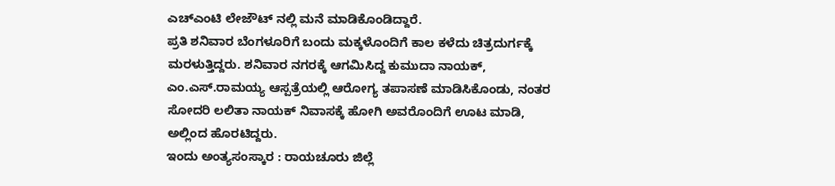ಎಚ್ಎಂಟಿ ಲೇಜೌಟ್ ನಲ್ಲಿ ಮನೆ ಮಾಡಿಕೊಂಡಿದ್ದಾರೆ.
ಪ್ರತಿ ಶನಿವಾರ ಬೆಂಗಳೂರಿಗೆ ಬಂದು ಮಕ್ಕಳೊಂದಿಗೆ ಕಾಲ ಕಳೆದು ಚಿತ್ರದುರ್ಗಕ್ಕೆ ಮರಳುತ್ತಿದ್ದರು. ಶನಿವಾರ ನಗರಕ್ಕೆ ಆಗಮಿಸಿದ್ದ ಕುಮುದಾ ನಾಯಕ್, ಎಂ.ಎಸ್.ರಾಮಯ್ಯ ಆಸ್ಪತ್ರೆಯಲ್ಲಿ ಆರೋಗ್ಯ ತಪಾಸಣೆ ಮಾಡಿಸಿಕೊಂಡು, ನಂತರ ಸೋದರಿ ಲಲಿತಾ ನಾಯಕ್ ನಿವಾಸಕ್ಕೆ ಹೋಗಿ ಅವರೊಂದಿಗೆ ಊಟ ಮಾಡಿ, ಅಲ್ಲಿಂದ ಹೊರಟಿದ್ದರು.
ಇಂದು ಅಂತ್ಯಸಂಸ್ಕಾರ : ರಾಯಚೂರು ಜಿಲ್ಲೆ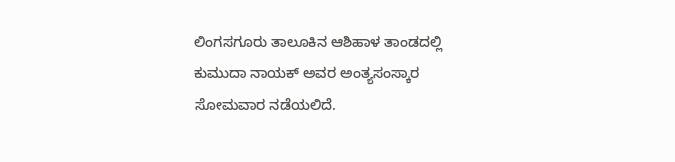ಲಿಂಗಸಗೂರು ತಾಲೂಕಿನ ಆಶಿಹಾಳ ತಾಂಡದಲ್ಲಿ ಕುಮುದಾ ನಾಯಕ್ ಅವರ ಅಂತ್ಯಸಂಸ್ಕಾರ ಸೋಮವಾರ ನಡೆಯಲಿದೆ.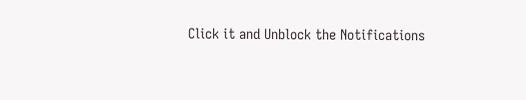Click it and Unblock the Notifications